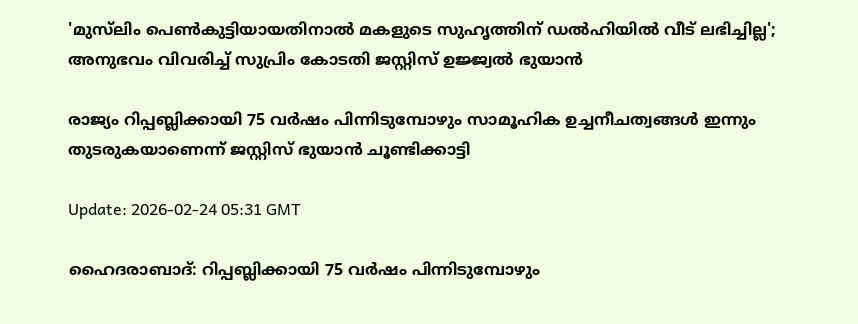'മുസ്‌ലിം പെണ്‍കുട്ടിയായതിനാല്‍ മകളുടെ സുഹൃത്തിന് ഡല്‍ഹിയില്‍ വീട് ലഭിച്ചില്ല'; അനുഭവം വിവരിച്ച് സുപ്രിം കോടതി ജസ്റ്റിസ് ഉജ്ജ്വല്‍ ഭുയാന്‍

രാജ്യം റിപ്പബ്ലിക്കായി 75 വര്‍ഷം പിന്നിടുമ്പോഴും സാമൂഹിക ഉച്ചനീചത്വങ്ങള്‍ ഇന്നും തുടരുകയാണെന്ന് ജസ്റ്റിസ് ഭുയാന്‍ ചൂണ്ടിക്കാട്ടി

Update: 2026-02-24 05:31 GMT

ഹൈദരാബാദ്: റിപ്പബ്ലിക്കായി 75 വര്‍ഷം പിന്നിടുമ്പോഴും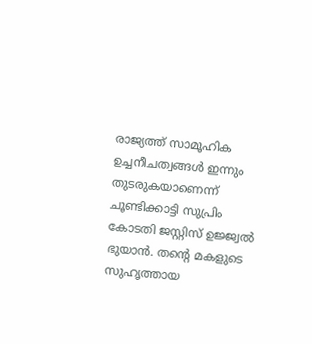രാജ്യത്ത് സാമൂഹിക ഉച്ചനീചത്വങ്ങള്‍ ഇന്നും തുടരുകയാണെന്ന് ചൂണ്ടിക്കാട്ടി സുപ്രിം കോടതി ജസ്റ്റിസ് ഉജ്ജ്വല്‍ ഭുയാന്‍. തന്റെ മകളുടെ സുഹൃത്തായ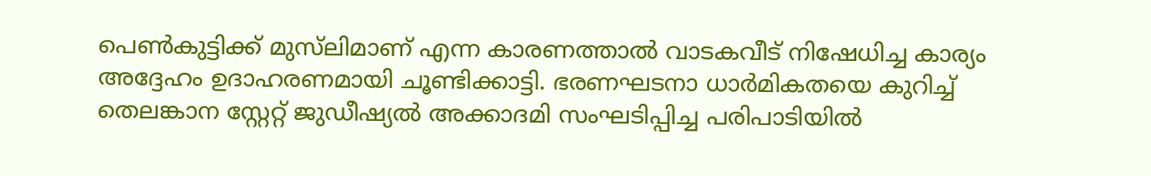പെണ്‍കുട്ടിക്ക് മുസ്‌ലിമാണ് എന്ന കാരണത്താല്‍ വാടകവീട് നിഷേധിച്ച കാര്യം അദ്ദേഹം ഉദാഹരണമായി ചൂണ്ടിക്കാട്ടി. ഭരണഘടനാ ധാര്‍മികതയെ കുറിച്ച് തെലങ്കാന സ്റ്റേറ്റ് ജുഡീഷ്യല്‍ അക്കാദമി സംഘടിപ്പിച്ച പരിപാടിയില്‍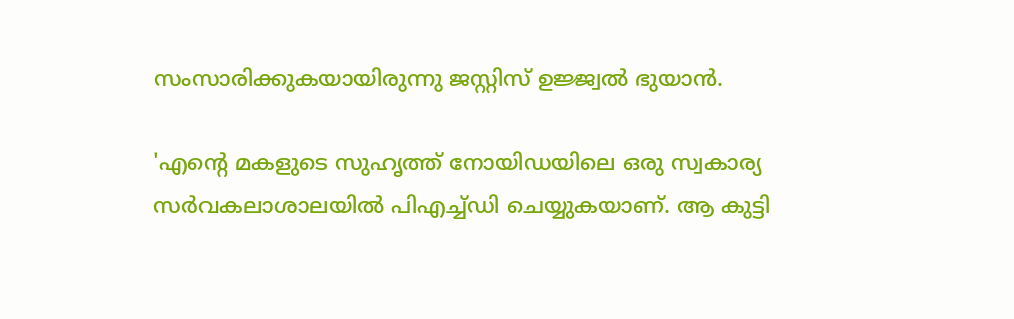സംസാരിക്കുകയായിരുന്നു ജസ്റ്റിസ് ഉജ്ജ്വല്‍ ഭുയാന്‍.

'എന്റെ മകളുടെ സുഹൃത്ത് നോയിഡയിലെ ഒരു സ്വകാര്യ സര്‍വകലാശാലയില്‍ പിഎച്ച്ഡി ചെയ്യുകയാണ്. ആ കുട്ടി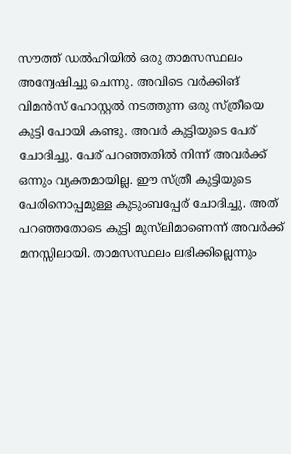സൗത്ത് ഡല്‍ഹിയില്‍ ഒരു താമസസ്ഥലം അന്വേഷിച്ചു ചെന്നു. അവിടെ വര്‍ക്കിങ് വിമന്‍സ് ഹോസ്റ്റല്‍ നടത്തുന്ന ഒരു സ്ത്രീയെ കുട്ടി പോയി കണ്ടു. അവര്‍ കുട്ടിയുടെ പേര് ചോദിച്ചു. പേര് പറഞ്ഞതില്‍ നിന്ന് അവര്‍ക്ക് ഒന്നും വ്യക്തമായില്ല. ഈ സ്ത്രീ കുട്ടിയുടെ പേരിനൊപ്പമുള്ള കുടുംബപ്പേര് ചോദിച്ചു. അത് പറഞ്ഞതോടെ കുട്ടി മുസ്‌ലിമാണെന്ന് അവര്‍ക്ക് മനസ്സിലായി. താമസസ്ഥലം ലഭിക്കില്ലെന്നും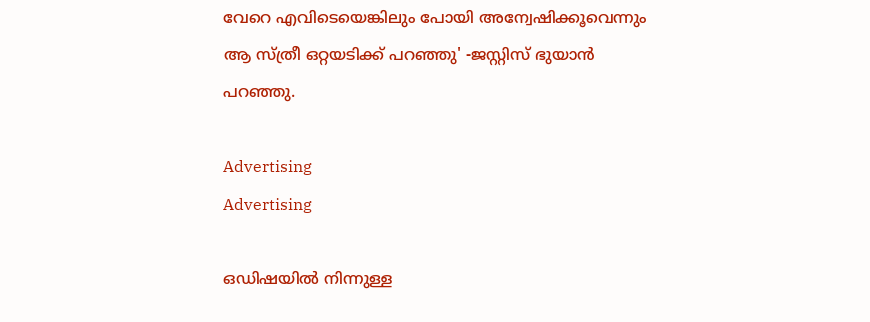വേറെ എവിടെയെങ്കിലും പോയി അന്വേഷിക്കൂവെന്നും ആ സ്ത്രീ ഒറ്റയടിക്ക് പറഞ്ഞു' -ജസ്റ്റിസ് ഭുയാന്‍ പറഞ്ഞു.

Advertising
Advertising

ഒഡിഷയില്‍ നിന്നുള്ള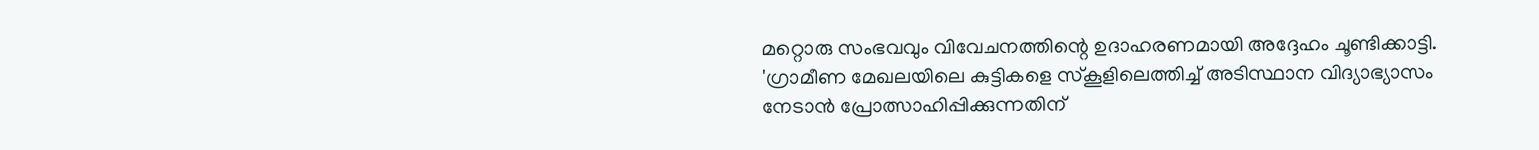മറ്റൊരു സംഭവവും വിവേചനത്തിന്റെ ഉദാഹരണമായി അദ്ദേഹം ചൂണ്ടിക്കാട്ടി. 'ഗ്രാമീണ മേഖലയിലെ കുട്ടികളെ സ്‌കൂളിലെത്തിച്ച് അടിസ്ഥാന വിദ്യാഭ്യാസം നേടാന്‍ പ്രോത്സാഹിപ്പിക്കുന്നതിന്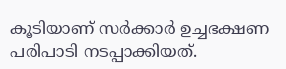കൂടിയാണ് സര്‍ക്കാര്‍ ഉച്ചഭക്ഷണ പരിപാടി നടപ്പാക്കിയത്.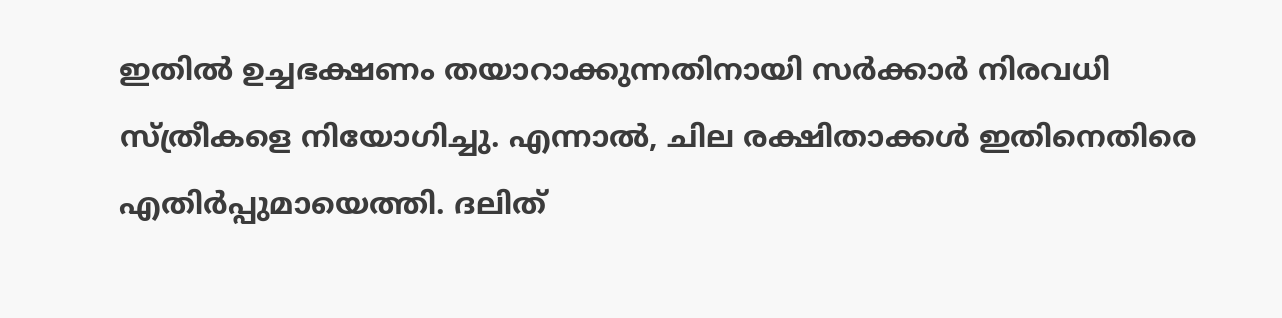ഇതില്‍ ഉച്ചഭക്ഷണം തയാറാക്കുന്നതിനായി സര്‍ക്കാര്‍ നിരവധി സ്ത്രീകളെ നിയോഗിച്ചു. എന്നാല്‍, ചില രക്ഷിതാക്കള്‍ ഇതിനെതിരെ എതിര്‍പ്പുമായെത്തി. ദലിത്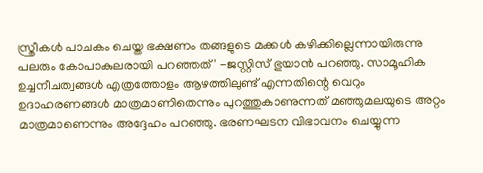സ്ത്രീകള്‍ പാചകം ചെയ്ത ഭക്ഷണം തങ്ങളുടെ മക്കള്‍ കഴിക്കില്ലെന്നായിരുന്നു പലരും കോപാകുലരായി പറഞ്ഞത്' -ജസ്റ്റിസ് ഭുയാന്‍ പറഞ്ഞു. സാമൂഹിക ഉച്ചനീചത്വങ്ങള്‍ എത്രത്തോളം ആഴത്തിലുണ്ട് എന്നതിന്റെ വെറും ഉദാഹരണങ്ങള്‍ മാത്രമാണിതെന്നും പുറത്തുകാണുന്നത് മഞ്ഞുമലയുടെ അറ്റം മാത്രമാണെന്നും അദ്ദേഹം പറഞ്ഞു. ഭരണഘടന വിഭാവനം ചെയ്യുന്ന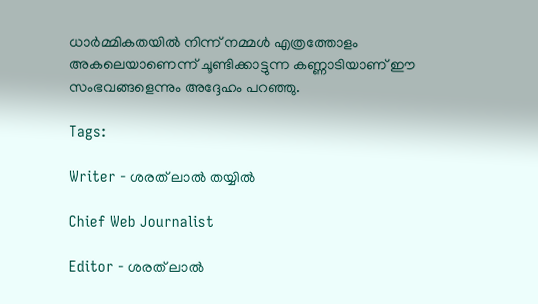ധാര്‍മ്മികതയില്‍ നിന്ന് നമ്മള്‍ എത്രത്തോളം അകലെയാണെന്ന് ചൂണ്ടിക്കാട്ടുന്ന കണ്ണാടിയാണ് ഈ സംഭവങ്ങളെന്നും അദ്ദേഹം പറഞ്ഞു.

Tags:

Writer - ശരത് ലാൽ തയ്യിൽ

Chief Web Journalist

Editor - ശരത് ലാൽ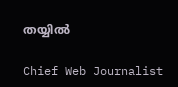തയ്യിൽ

Chief Web Journalist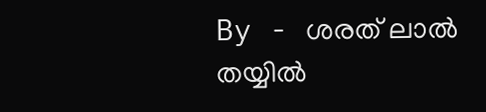By - ശരത് ലാൽ തയ്യിൽ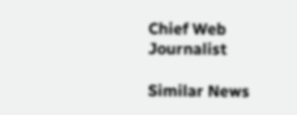Chief Web Journalist

Similar News